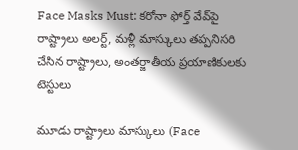Face Masks Must: కరోనా ఫోర్త్ వేవ్‌పై రాష్ట్రాలు అలర్ట్, మళ్లీ మాస్కులు తప్పనిసరి చేసిన రాష్ట్రాలు, అంతర్జాతీయ ప్రయాణికులకు టెస్టులు

మూడు రాష్ట్రాలు మాస్కులు (Face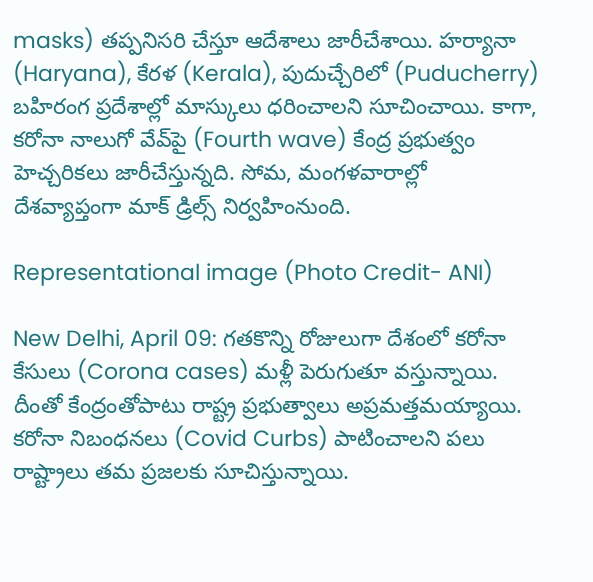masks) తప్పనిసరి చేస్తూ ఆదేశాలు జారీచేశాయి. హర్యానా (Haryana), కేరళ (Kerala), పుదుచ్చేరిలో (Puducherry) బహిరంగ ప్రదేశాల్లో మాస్కులు ధరించాలని సూచించాయి. కాగా, కరోనా నాలుగో వేవ్‌పై (Fourth wave) కేంద్ర ప్రభుత్వం హెచ్చరికలు జారీచేస్తున్నది. సోమ, మంగళవారాల్లో దేశవ్యాప్తంగా మాక్‌ డ్రిల్స్‌ నిర్వహింనుంది.

Representational image (Photo Credit- ANI)

New Delhi, April 09: గతకొన్ని రోజులుగా దేశంలో కరోనా కేసులు (Corona cases) మళ్లీ పెరుగుతూ వస్తున్నాయి. దీంతో కేంద్రంతోపాటు రాష్ట్ర ప్రభుత్వాలు అప్రమత్తమయ్యాయి. కరోనా నిబంధనలు (Covid Curbs) పాటించాలని పలు రాష్ట్రాలు తమ ప్రజలకు సూచిస్తున్నాయి.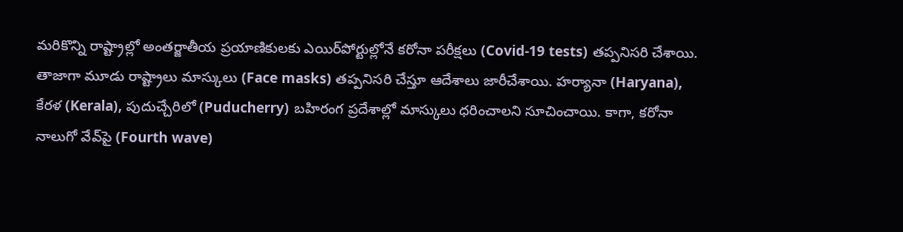మరికొన్ని రాష్ట్రాల్లో అంతర్జాతీయ ప్రయాణికులకు ఎయిర్‌పోర్టుల్లోనే కరోనా పరీక్షలు (Covid-19 tests) తప్పనిసరి చేశాయి. తాజాగా మూడు రాష్ట్రాలు మాస్కులు (Face masks) తప్పనిసరి చేస్తూ ఆదేశాలు జారీచేశాయి. హర్యానా (Haryana), కేరళ (Kerala), పుదుచ్చేరిలో (Puducherry) బహిరంగ ప్రదేశాల్లో మాస్కులు ధరించాలని సూచించాయి. కాగా, కరోనా నాలుగో వేవ్‌పై (Fourth wave)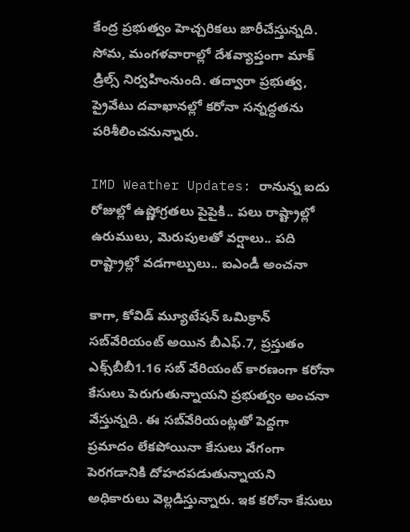కేంద్ర ప్రభుత్వం హెచ్చరికలు జారీచేస్తున్నది. సోమ, మంగళవారాల్లో దేశవ్యాప్తంగా మాక్‌ డ్రిల్స్‌ నిర్వహింనుంది. తద్వారా ప్రభుత్వ, ప్రైవేటు దవాఖానల్లో కరోనా సన్నద్ధతను పరిశీలించనున్నారు.

IMD Weather Updates: రానున్న ఐదు రోజుల్లో ఉష్ణోగ్రతలు పైపైకి.. పలు రాష్ట్రాల్లో ఉరుములు, మెరుపులతో వర్షాలు.. పది రాష్ట్రాల్లో వడగాల్పులు.. ఐఎండీ అంచనా

కాగా, కోవిడ్‌ మ్యూటేషన్‌ ఒమిక్రాన్‌ సబ్‌వేరియంట్‌ అయిన బీఎఫ్‌.7, ప్రస్తుతం ఎక్స్‌బీబీ1.16 సబ్‌ వేరియంట్‌ కారణంగా కరోనా కేసులు పెరుగుతున్నాయని ప్రభుత్వం అంచనా వేస్తున్నది. ఈ సబ్‌వేరియంట్లతో పెద్దగా ప్రమాదం లేకపోయినా కేసులు వేగంగా పెరగడానికి దోహదపడుతున్నాయని అధికారులు వెల్లడిస్తున్నారు. ఇక కరోనా కేసులు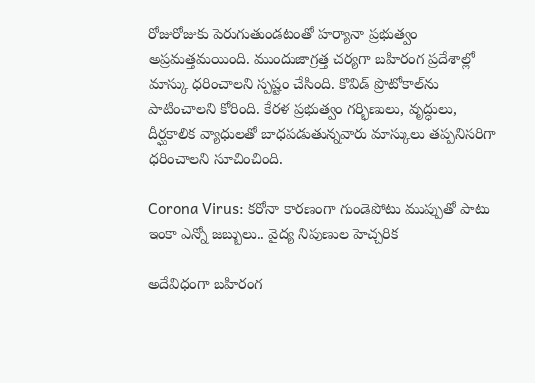రోజురోజుకు పెరుగుతుండటంతో హర్యానా ప్రభుత్వం అప్రమత్తమయింది. ముందుజాగ్రత్త చర్యగా బహిరంగ ప్రదేశాల్లో మాస్కు ధరించాలని స్పష్టం చేసింది. కొవిడ్‌ ప్రొటోకాల్‌ను పాటించాలని కోరింది. కేరళ ప్రభుత్వం గర్భిణులు, వృద్ధులు, దీర్ఘకాలిక వ్యాధులతో బాధపడుతున్నవారు మాస్కులు తప్పనిసరిగా ధరించాలని సూచించింది.

Corona Virus: కరోనా కారణంగా గుండెపోటు ముప్పుతో పాటు ఇంకా ఎన్నో జబ్బులు.. వైద్య నిపుణుల హెచ్చరిక

అదేవిధంగా బహిరంగ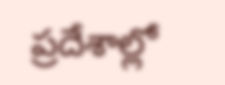ప్రదేశాల్లో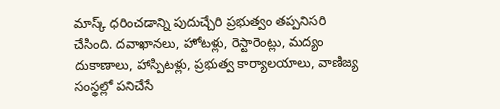మాస్క్‌ ధరించడాన్ని పుదుచ్చేరి ప్రభుత్వం తప్పనిసరి చేసింది. దవాఖానలు, హోటళ్లు, రెస్టారెంట్లు, మద్యం దుకాణాలు, హాస్పిటళ్లు, ప్రభుత్వ కార్యాలయాలు, వాణిజ్య సంస్థల్లో పనిచేసే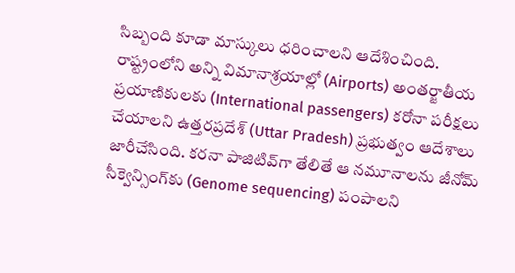సిబ్బంది కూడా మాస్కులు ధరించాలని ఆదేశించింది. రాష్ట్రంలోని అన్ని విమానాశ్రయాల్లో (Airports) అంతర్జాతీయ ప్రయాణికులకు (International passengers) కరోనా పరీక్షలు చేయాలని ఉత్తరప్రదేశ్‌ (Uttar Pradesh) ప్రభుత్వం ఆదేశాలు జారీచేసింది. కరనా పాజిటివ్‌గా తేలితే ఆ నమూనాలను జీనోమ్‌ సీక్వెన్సింగ్‌కు (Genome sequencing) పంపాలని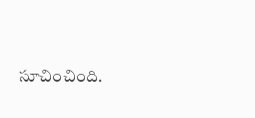సూచించింది.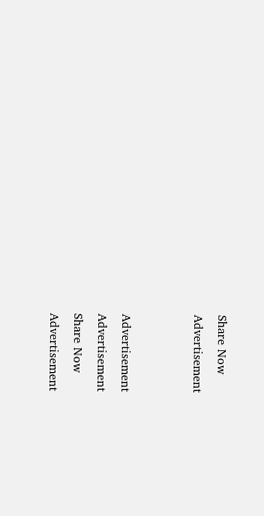Share Now
Advertisement


Advertisement
Advertisement
Share Now
Advertisement